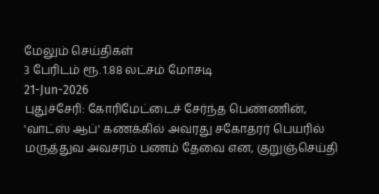மேலும் செய்திகள்
3 பேரிடம் ரூ. 1.88 லட்சம் மோசடி
21-Jun-2026
புதுச்சேரி: கோரிமேட்டைச் சேர்ந்த பெண்ணின், 'வாட்ஸ் ஆப்' கணக்கில் அவரது சகோதரர் பெயரில் மருத்துவ அவசரம் பணம் தேவை என, குறுஞ்செய்தி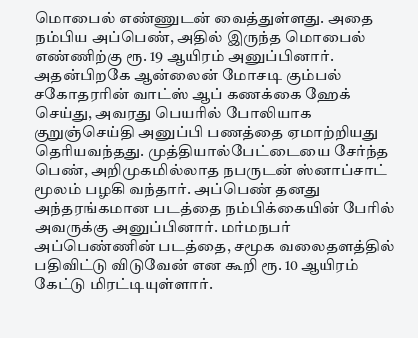மொபைல் எண்ணுடன் வைத்துள்ளது. அதை நம்பிய அப்பெண், அதில் இருந்த மொபைல் எண்ணிற்கு ரூ. 19 ஆயிரம் அனுப்பினார். அதன்பிறகே ஆன்லைன் மோசடி கும்பல் சகோதரரின் வாட்ஸ் ஆப் கணக்கை ஹேக் செய்து, அவரது பெயரில் போலியாக குறுஞ்செய்தி அனுப்பி பணத்தை ஏமாற்றியது தெரியவந்தது. முத்தியால்பேட்டையை சேர்ந்த பெண், அறிமுகமில்லாத நபருடன் ஸ்னாப்சாட் மூலம் பழகி வந்தார். அப்பெண் தனது அந்தரங்கமான படத்தை நம்பிக்கையின் பேரில் அவருக்கு அனுப்பினார். மர்மநபர் அப்பெண்ணின் படத்தை, சமூக வலைதளத்தில் பதிவிட்டு விடுவேன் என கூறி ரூ. 10 ஆயிரம் கேட்டு மிரட்டியுள்ளார்.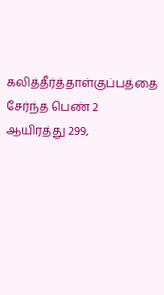கலித்தீர்த்தாள்குப்பத்தை சேர்ந்த பெண் 2 ஆயிரத்து 299,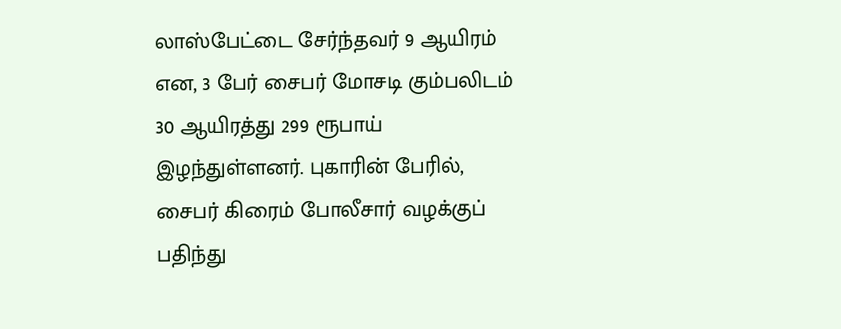லாஸ்பேட்டை சேர்ந்தவர் 9 ஆயிரம் என, 3 பேர் சைபர் மோசடி கும்பலிடம் 30 ஆயிரத்து 299 ரூபாய் இழந்துள்ளனர். புகாரின் பேரில், சைபர் கிரைம் போலீசார் வழக்குப் பதிந்து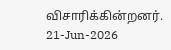விசாரிக்கின்றனர்.
21-Jun-2026